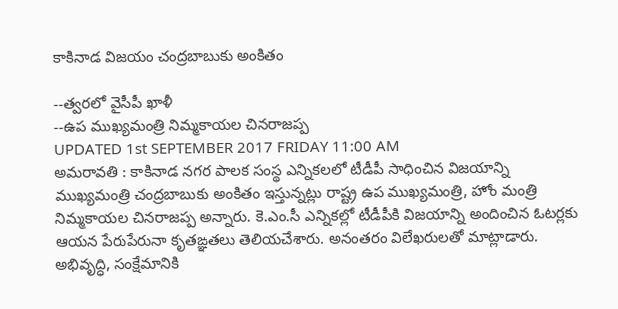కాకినాడ విజయం చంద్రబాబుకు అంకితం

--త్వరలో వైసీపీ ఖాళీ
--ఉప ముఖ్యమంత్రి నిమ్మకాయల చినరాజప్ప
UPDATED 1st SEPTEMBER 2017 FRIDAY 11:00 AM
అమరావతి : కాకినాడ నగర పాలక సంస్థ ఎన్నికలలో టీడీపీ సాధించిన విజయాన్ని ముఖ్యమంత్రి చంద్రబాబుకు అంకితం ఇస్తున్నట్లు రాష్ట్ర ఉప ముఖ్యమంత్రి, హోం మంత్రి నిమ్మకాయల చినరాజప్ప అన్నారు. కె.ఎం.సీ ఎన్నికల్లో టీడీపీకి విజయాన్ని అందించిన ఓటర్లకు ఆయన పేరుపేరునా కృతఙ్ఞతలు తెలియచేశారు. అనంతరం విలేఖరులతో మాట్లాడారు. అభివృద్ధి, సంక్షేమానికి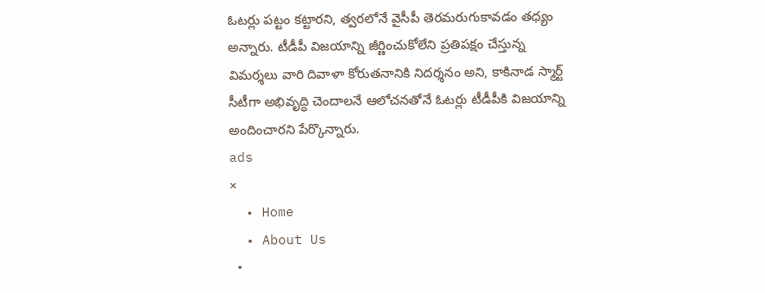ఓటర్లు పట్టం కట్టారని, త్వరలోనే వైసీపీ తెరమరుగుకావడం తధ్యం అన్నారు. టీడీపీ విజయాన్ని జీర్ణించుకోలేని ప్రతిపక్షం చేస్తున్న విమర్శలు వారి దివాళా కోరుతనానికి నిదర్శనం అని, కాకినాడ స్మార్ట్ సీటీగా అభివృద్ధి చెందాలనే ఆలోచనతోనే ఓటర్లు టీడీపీకి విజయాన్ని అందించారని పేర్కొన్నారు.
ads
×
  • Home
  • About Us
  •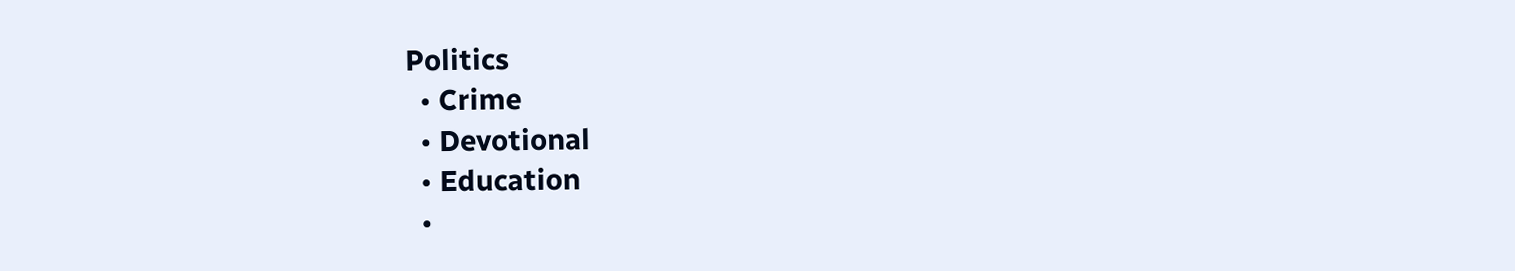Politics
  • Crime
  • Devotional
  • Education
  •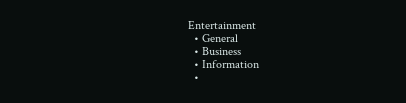Entertainment
  • General
  • Business
  • Information
  •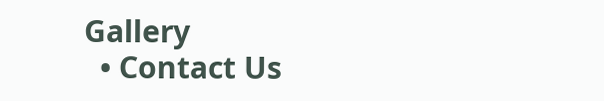Gallery
  • Contact Us